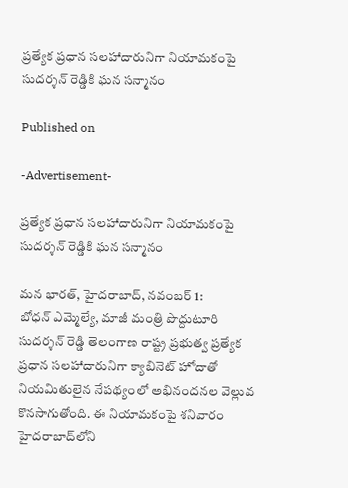ప్రత్యేక ప్రధాన సలహాదారునిగా నియామకంపై సుదర్శన్ రెడ్డికి ఘన సన్మానం

Published on

-Advertisement-

ప్రత్యేక ప్రధాన సలహాదారునిగా నియామకంపై సుదర్శన్ రెడ్డికి ఘన సన్మానం

మన భారత్, హైదరాబాద్, నవంబర్ 1:
బోధన్ ఎమ్మెల్యే, మాజీ మంత్రి పొద్దుటూరి సుదర్శన్ రెడ్డి తెలంగాణ రాష్ట్ర ప్రభుత్వ ప్రత్యేక ప్రధాన సలహాదారునిగా క్యాబినెట్ హోదాతో నియమితులైన నేపథ్యంలో అభినందనల వెల్లువ కొనసాగుతోంది. ఈ నియామకంపై శనివారం హైదరాబాద్‌లోని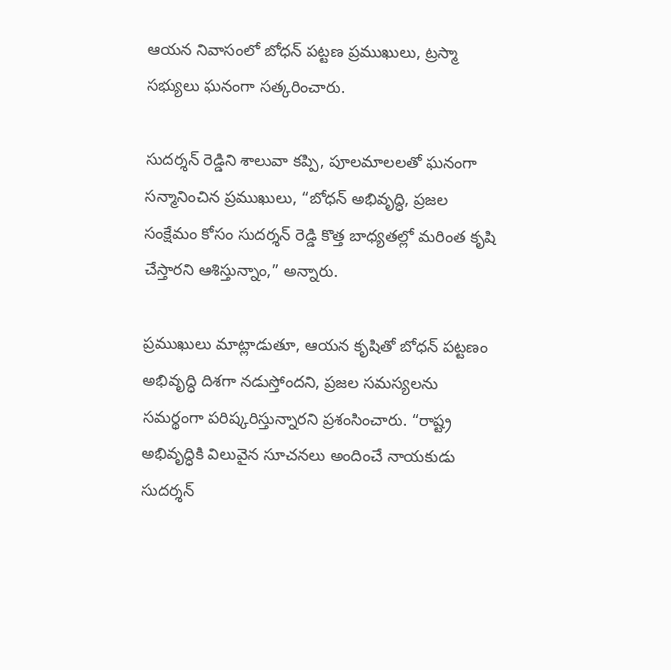ఆయన నివాసంలో బోధన్ పట్టణ ప్రముఖులు, ట్రస్మా సభ్యులు ఘనంగా సత్కరించారు.

సుదర్శన్ రెడ్డిని శాలువా కప్పి, పూలమాలలతో ఘనంగా సన్మానించిన ప్రముఖులు, “బోధన్ అభివృద్ధి, ప్రజల సంక్షేమం కోసం సుదర్శన్ రెడ్డి కొత్త బాధ్యతల్లో మరింత కృషి చేస్తారని ఆశిస్తున్నాం,” అన్నారు.

ప్రముఖులు మాట్లాడుతూ, ఆయన కృషితో బోధన్ పట్టణం అభివృద్ధి దిశగా నడుస్తోందని, ప్రజల సమస్యలను సమర్థంగా పరిష్కరిస్తున్నారని ప్రశంసించారు. “రాష్ట్ర అభివృద్ధికి విలువైన సూచనలు అందించే నాయకుడు సుదర్శన్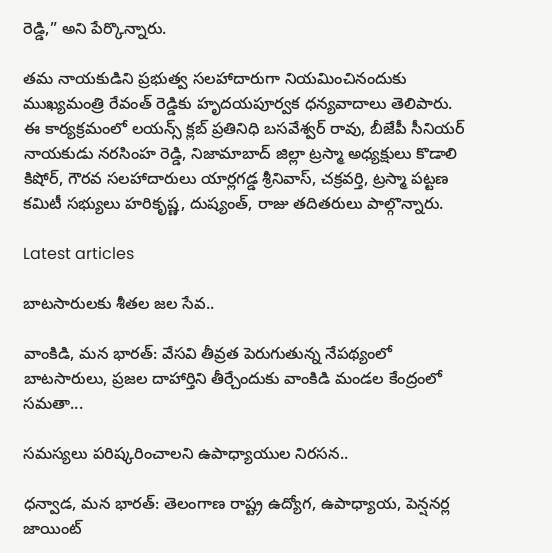రెడ్డి,” అని పేర్కొన్నారు.

తమ నాయకుడిని ప్రభుత్వ సలహాదారుగా నియమించినందుకు ముఖ్యమంత్రి రేవంత్ రెడ్డికు హృదయపూర్వక ధన్యవాదాలు తెలిపారు. ఈ కార్యక్రమంలో లయన్స్ క్లబ్ ప్రతినిధి బసవేశ్వర్ రావు, బీజేపీ సీనియర్ నాయకుడు నరసింహ రెడ్డి, నిజామాబాద్ జిల్లా ట్రస్మా అధ్యక్షులు కొడాలి కిషోర్, గౌరవ సలహాదారులు యార్లగడ్డ శ్రీనివాస్, చక్రవర్తి, ట్రస్మా పట్టణ కమిటీ సభ్యులు హరికృష్ణ, దుష్యంత్, రాజు తదితరులు పాల్గొన్నారు.

Latest articles

బాటసారులకు శీతల జల సేవ..

వాంకిడి, మన భారత్: వేసవి తీవ్రత పెరుగుతున్న నేపథ్యంలో బాటసారులు, ప్రజల దాహార్తిని తీర్చేందుకు వాంకిడి మండల కేంద్రంలో సమతా...

సమస్యలు పరిష్కరించాలని ఉపాధ్యాయుల నిరసన..

ధన్వాడ, మన భారత్: తెలంగాణ రాష్ట్ర ఉద్యోగ, ఉపాధ్యాయ, పెన్షనర్ల జాయింట్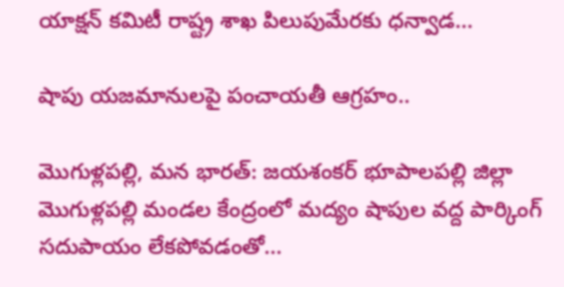యాక్షన్ కమిటీ రాష్ట్ర శాఖ పిలుపుమేరకు ధన్వాడ...

షాపు యజమానులపై పంచాయతీ ఆగ్రహం..

మొగుళ్లపల్లి, మన భారత్: జయశంకర్ భూపాలపల్లి జిల్లా మొగుళ్లపల్లి మండల కేంద్రంలో మద్యం షాపుల వద్ద పార్కింగ్ సదుపాయం లేకపోవడంతో...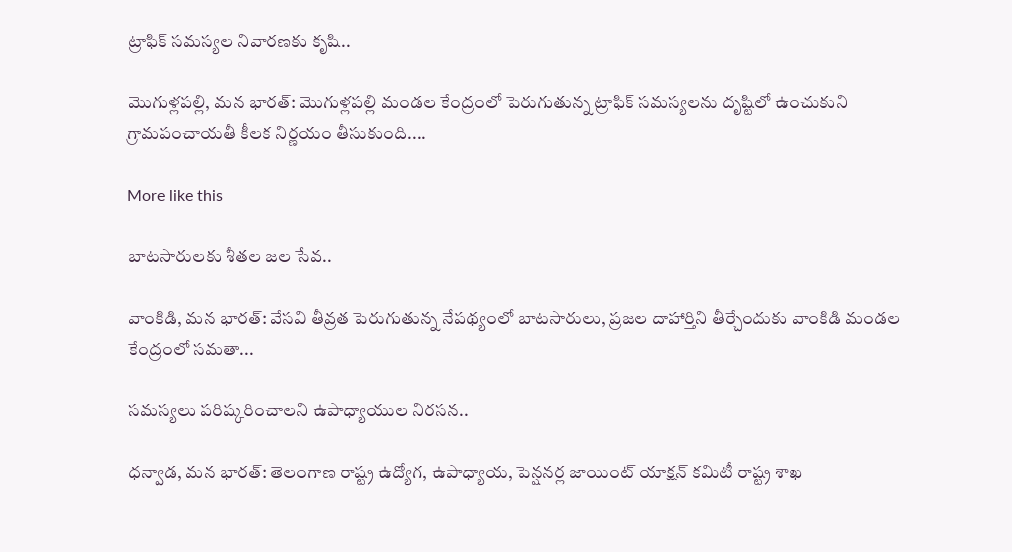ట్రాఫిక్ సమస్యల నివారణకు కృషి..

మొగుళ్లపల్లి, మన భారత్: మొగుళ్లపల్లి మండల కేంద్రంలో పెరుగుతున్న ట్రాఫిక్ సమస్యలను దృష్టిలో ఉంచుకుని గ్రామపంచాయతీ కీలక నిర్ణయం తీసుకుంది....

More like this

బాటసారులకు శీతల జల సేవ..

వాంకిడి, మన భారత్: వేసవి తీవ్రత పెరుగుతున్న నేపథ్యంలో బాటసారులు, ప్రజల దాహార్తిని తీర్చేందుకు వాంకిడి మండల కేంద్రంలో సమతా...

సమస్యలు పరిష్కరించాలని ఉపాధ్యాయుల నిరసన..

ధన్వాడ, మన భారత్: తెలంగాణ రాష్ట్ర ఉద్యోగ, ఉపాధ్యాయ, పెన్షనర్ల జాయింట్ యాక్షన్ కమిటీ రాష్ట్ర శాఖ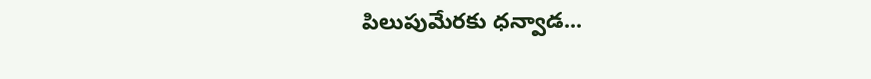పిలుపుమేరకు ధన్వాడ...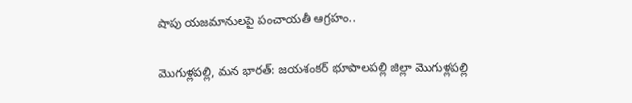షాపు యజమానులపై పంచాయతీ ఆగ్రహం..

మొగుళ్లపల్లి, మన భారత్: జయశంకర్ భూపాలపల్లి జిల్లా మొగుళ్లపల్లి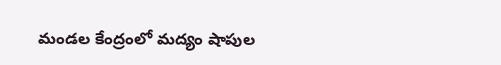మండల కేంద్రంలో మద్యం షాపుల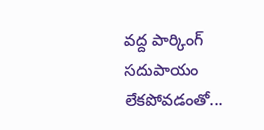వద్ద పార్కింగ్ సదుపాయం లేకపోవడంతో...